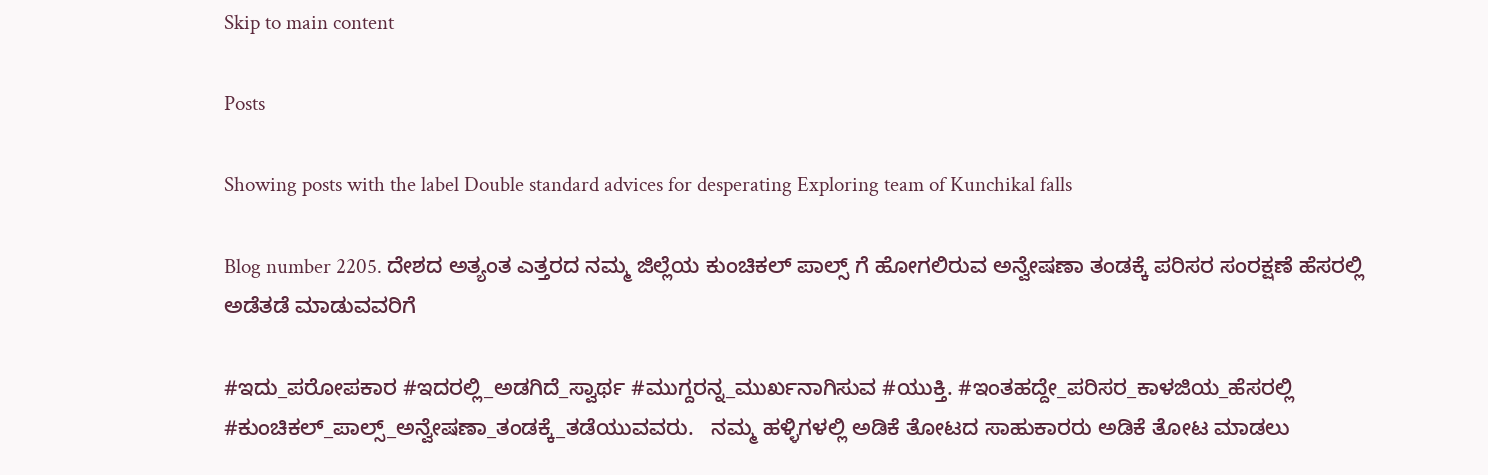Skip to main content

Posts

Showing posts with the label Double standard advices for desperating Exploring team of Kunchikal falls

Blog number 2205. ದೇಶದ ಅತ್ಯಂತ ಎತ್ತರದ ನಮ್ಮ ಜಿಲ್ಲೆಯ ಕುಂಚಿಕಲ್ ಪಾಲ್ಸ್ ಗೆ ಹೋಗಲಿರುವ ಅನ್ವೇಷಣಾ ತಂಡಕ್ಕೆ ಪರಿಸರ ಸಂರಕ್ಷಣೆ ಹೆಸರಲ್ಲಿ ಅಡೆತಡೆ ಮಾಡುವವರಿಗೆ

#ಇದು_ಪರೋಪಕಾರ #ಇದರಲ್ಲಿ_ಅಡಗಿದೆ_ಸ್ವಾರ್ಥ #ಮುಗ್ದರನ್ನ_ಮುರ್ಖನಾಗಿಸುವ #ಯುಕ್ತಿ. #ಇಂತಹದ್ದೇ_ಪರಿಸರ_ಕಾಳಜಿಯ_ಹೆಸರಲ್ಲಿ #ಕುಂಚಿಕಲ್_ಪಾಲ್ಸ್_ಅನ್ವೇಷಣಾ_ತಂಡಕ್ಕೆ_ತಡೆಯುವವರು.   ನಮ್ಮ ಹಳ್ಳಿಗಳಲ್ಲಿ ಅಡಿಕೆ ತೋಟದ ಸಾಹುಕಾರರು ಅಡಿಕೆ ತೋಟ ಮಾಡಲು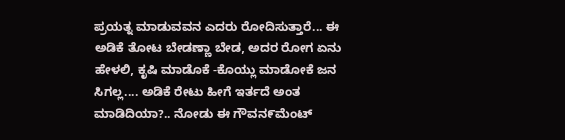ಪ್ರಯತ್ನ ಮಾಡುವವನ ಎದರು ರೋದಿಸುತ್ತಾರೆ... ಈ ಅಡಿಕೆ ತೋಟ ಬೇಡಣ್ಣಾ ಬೇಡ, ಅದರ ರೋಗ ಏನು ಹೇಳಲಿ, ಕೃಷಿ ಮಾಡೊಕೆ -ಕೊಯ್ಲು ಮಾಡೋಕೆ ಜನ ಸಿಗಲ್ಲ.... ಅಡಿಕೆ ರೇಟು ಹೀಗೆ ಇರ್ತದೆ ಅಂತ ಮಾಡಿದಿಯಾ?.. ನೋಡು ಈ ಗೌವನ೯ಮೆಂಟ್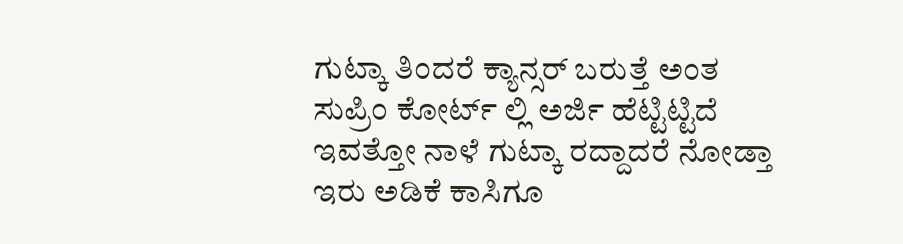ಗುಟ್ಕಾ ತಿಂದರೆ ಕ್ಯಾನ್ಸರ್ ಬರುತ್ತೆ ಅಂತ ಸುಪ್ರಿಂ ಕೋರ್ಟ್ ಲ್ಲಿ ಅರ್ಜಿ ಹೆಟ್ಟಿಟ್ಟಿದೆ ಇವತ್ತೋ ನಾಳೆ ಗುಟ್ಕಾ ರದ್ದಾದರೆ ನೋಡ್ತಾ ಇರು ಅಡಿಕೆ ಕಾಸಿಗೂ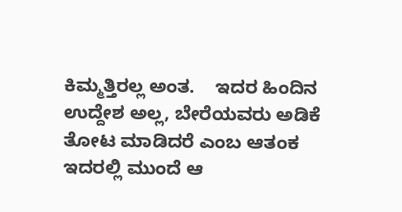ಕಿಮ್ಮತ್ತಿರಲ್ಲ ಅಂತ.    ಇದರ ಹಿಂದಿನ ಉದ್ದೇಶ ಅಲ್ಲ, ಬೇರೆಯವರು ಅಡಿಕೆ ತೋಟ ಮಾಡಿದರೆ ಎಂಬ ಆತಂಕ ಇದರಲ್ಲಿ ಮುಂದೆ ಆ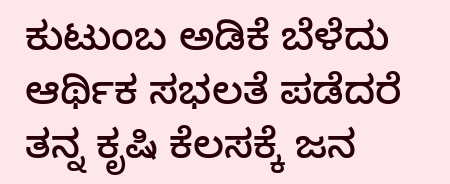ಕುಟುಂಬ ಅಡಿಕೆ ಬೆಳೆದು ಆರ್ಥಿಕ ಸಭಲತೆ ಪಡೆದರೆ ತನ್ನ ಕೃಷಿ ಕೆಲಸಕ್ಕೆ ಜನ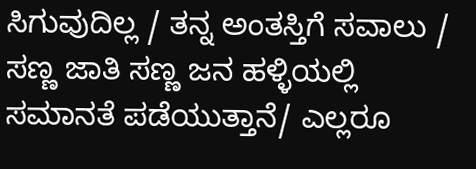ಸಿಗುವುದಿಲ್ಲ / ತನ್ನ ಅಂತಸ್ತಿಗೆ ಸವಾಲು / ಸಣ್ಣ ಜಾತಿ ಸಣ್ಣ ಜನ ಹಳ್ಳಿಯಲ್ಲಿ ಸಮಾನತೆ ಪಡೆಯುತ್ತಾನೆ/ ಎಲ್ಲರೂ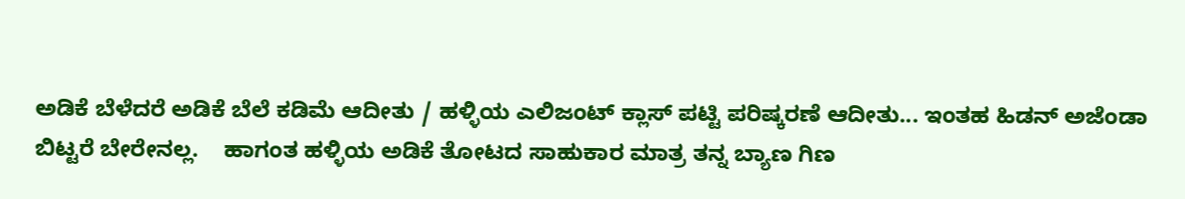ಅಡಿಕೆ ಬೆಳೆದರೆ ಅಡಿಕೆ ಬೆಲೆ ಕಡಿಮೆ ಆದೀತು / ಹಳ್ಳಿಯ ಎಲಿಜಂಟ್ ಕ್ಲಾಸ್ ಪಟ್ಟಿ ಪರಿಷ್ಕರಣೆ ಆದೀತು... ಇಂತಹ ಹಿಡನ್ ಅಜೆಂಡಾ ಬಿಟ್ಟರೆ ಬೇರೇನಲ್ಲ.    ಹಾಗಂತ ಹಳ್ಳಿಯ ಅಡಿಕೆ ತೋಟದ ಸಾಹುಕಾರ ಮಾತ್ರ ತನ್ನ ಬ್ಯಾಣ ಗಿಣ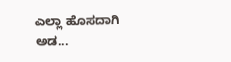ಎಲ್ಲಾ ಹೊಸದಾಗಿ ಅಡ...